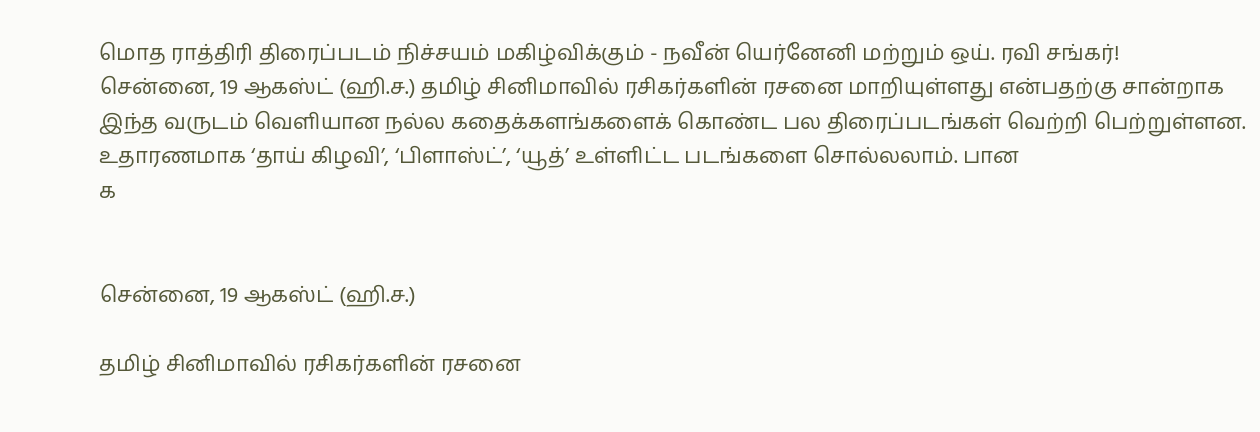மொத ராத்திரி திரைப்படம் நிச்சயம் மகிழ்விக்கும் - நவீன் யெர்னேனி மற்றும் ஒய். ரவி சங்கர்!
சென்னை, 19 ஆகஸ்ட் (ஹி.ச.) தமிழ் சினிமாவில் ரசிகர்களின் ரசனை மாறியுள்ளது என்பதற்கு சான்றாக இந்த வருடம் வெளியான நல்ல கதைக்களங்களைக் கொண்ட பல திரைப்படங்கள் வெற்றி பெற்றுள்ளன. உதாரணமாக ‘தாய் கிழவி’, ‘பிளாஸ்ட்’, ‘யூத்’ உள்ளிட்ட படங்களை சொல்லலாம். பான
க


சென்னை, 19 ஆகஸ்ட் (ஹி.ச.)

தமிழ் சினிமாவில் ரசிகர்களின் ரசனை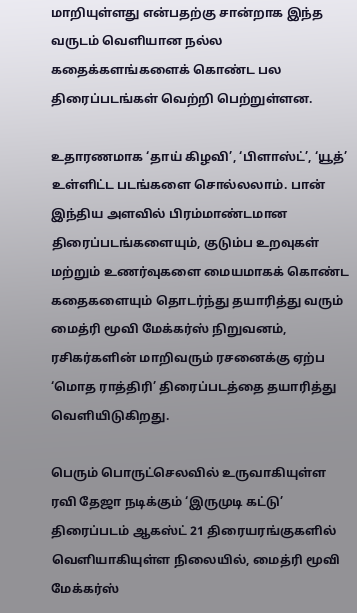மாறியுள்ளது என்பதற்கு சான்றாக இந்த வருடம் வெளியான நல்ல கதைக்களங்களைக் கொண்ட பல திரைப்படங்கள் வெற்றி பெற்றுள்ளன.

உதாரணமாக ‘தாய் கிழவி’, ‘பிளாஸ்ட்’, ‘யூத்’ உள்ளிட்ட படங்களை சொல்லலாம். பான் இந்திய அளவில் பிரம்மாண்டமான திரைப்படங்களையும், குடும்ப உறவுகள் மற்றும் உணர்வுகளை மையமாகக் கொண்ட கதைகளையும் தொடர்ந்து தயாரித்து வரும் மைத்ரி மூவி மேக்கர்ஸ் நிறுவனம், ரசிகர்களின் மாறிவரும் ரசனைக்கு ஏற்ப ‘மொத ராத்திரி’ திரைப்படத்தை தயாரித்து வெளியிடுகிறது.

பெரும் பொருட்செலவில் உருவாகியுள்ள ரவி தேஜா நடிக்கும் ‘இருமுடி கட்டு’ திரைப்படம் ஆகஸ்ட் 21 திரையரங்குகளில் வெளியாகியுள்ள நிலையில், மைத்ரி மூவி மேக்கர்ஸ்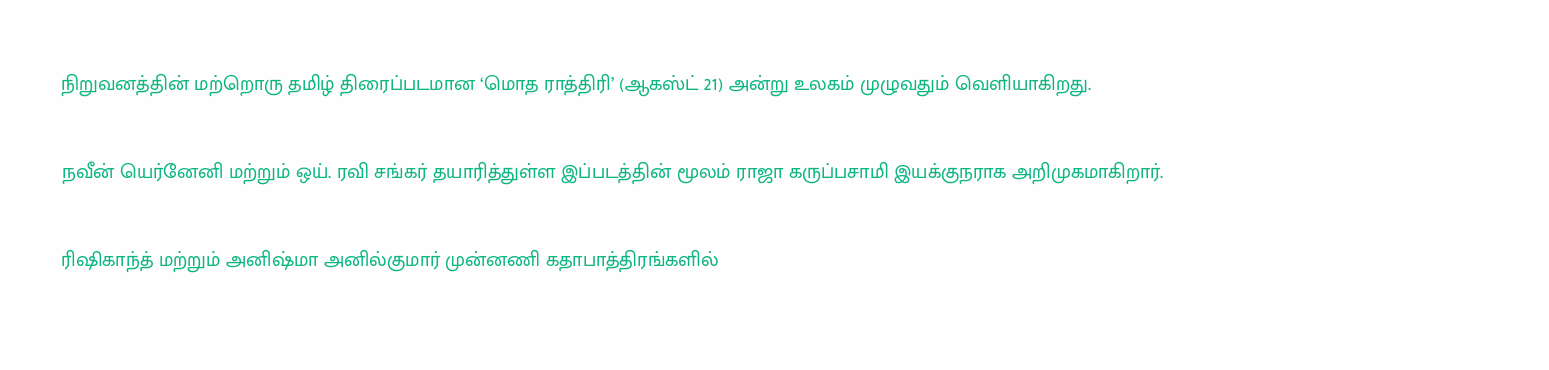நிறுவனத்தின் மற்றொரு தமிழ் திரைப்படமான ‘மொத ராத்திரி’ (ஆகஸ்ட் 21) அன்று உலகம் முழுவதும் வெளியாகிறது.

நவீன் யெர்னேனி மற்றும் ஒய். ரவி சங்கர் தயாரித்துள்ள இப்படத்தின் மூலம் ராஜா கருப்பசாமி இயக்குநராக அறிமுகமாகிறார்.

ரிஷிகாந்த் மற்றும் அனிஷ்மா அனில்குமார் முன்னணி கதாபாத்திரங்களில்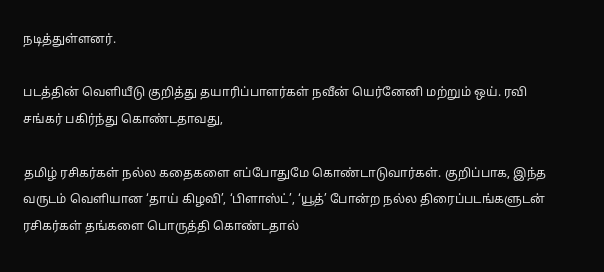நடித்துள்ளனர்.

படத்தின் வெளியீடு குறித்து தயாரிப்பாளர்கள் நவீன் யெர்னேனி மற்றும் ஒய். ரவி சங்கர் பகிர்ந்து கொண்டதாவது,

தமிழ் ரசிகர்கள் நல்ல கதைகளை எப்போதுமே கொண்டாடுவார்கள். குறிப்பாக, இந்த வருடம் வெளியான ‘தாய் கிழவி’, ‘பிளாஸ்ட்’, ‘யூத்’ போன்ற நல்ல திரைப்படங்களுடன் ரசிகர்கள் தங்களை பொருத்தி கொண்டதால்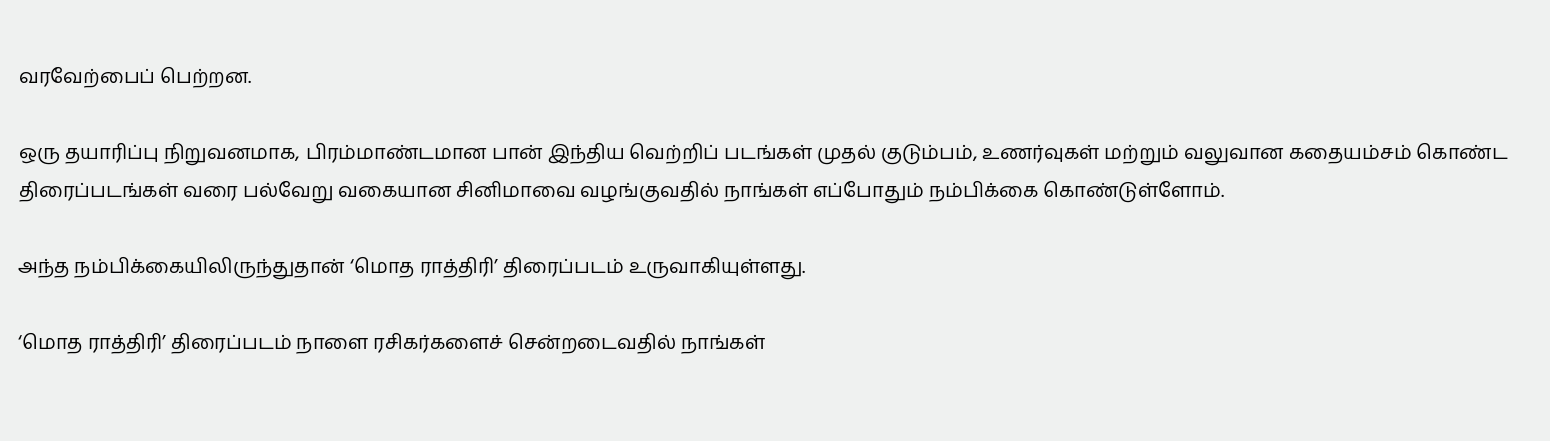வரவேற்பைப் பெற்றன.

ஒரு தயாரிப்பு நிறுவனமாக, பிரம்மாண்டமான பான் இந்திய வெற்றிப் படங்கள் முதல் குடும்பம், உணர்வுகள் மற்றும் வலுவான கதையம்சம் கொண்ட திரைப்படங்கள் வரை பல்வேறு வகையான சினிமாவை வழங்குவதில் நாங்கள் எப்போதும் நம்பிக்கை கொண்டுள்ளோம்.

அந்த நம்பிக்கையிலிருந்துதான் ‘மொத ராத்திரி’ திரைப்படம் உருவாகியுள்ளது.

‘மொத ராத்திரி’ திரைப்படம் நாளை ரசிகர்களைச் சென்றடைவதில் நாங்கள்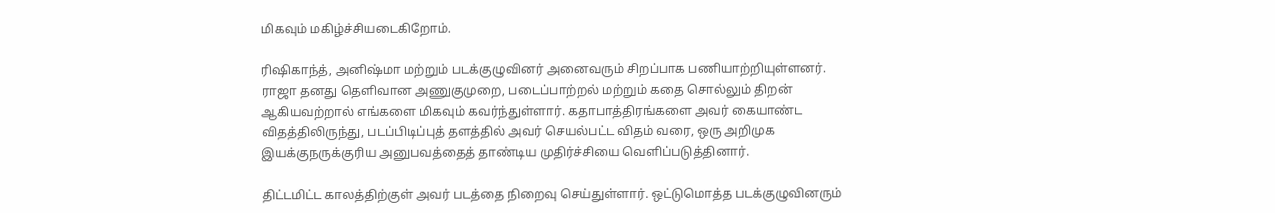மிகவும் மகிழ்ச்சியடைகிறோம்.

ரிஷிகாந்த், அனிஷ்மா மற்றும் படக்குழுவினர் அனைவரும் சிறப்பாக பணியாற்றியுள்ளனர். ராஜா தனது தெளிவான அணுகுமுறை, படைப்பாற்றல் மற்றும் கதை சொல்லும் திறன் ஆகியவற்றால் எங்களை மிகவும் கவர்ந்துள்ளார். கதாபாத்திரங்களை அவர் கையாண்ட விதத்திலிருந்து, படப்பிடிப்புத் தளத்தில் அவர் செயல்பட்ட விதம் வரை, ஒரு அறிமுக இயக்குநருக்குரிய அனுபவத்தைத் தாண்டிய முதிர்ச்சியை வெளிப்படுத்தினார்.

திட்டமிட்ட காலத்திற்குள் அவர் படத்தை நிறைவு செய்துள்ளார். ஒட்டுமொத்த படக்குழுவினரும்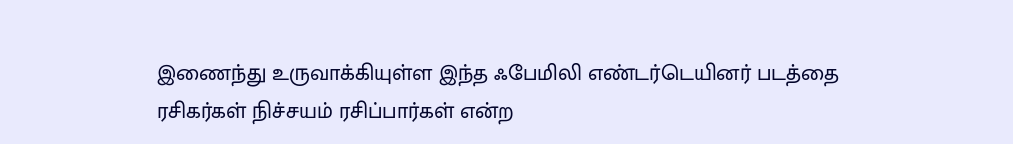இணைந்து உருவாக்கியுள்ள இந்த ஃபேமிலி எண்டர்டெயினர் படத்தை ரசிகர்கள் நிச்சயம் ரசிப்பார்கள் என்ற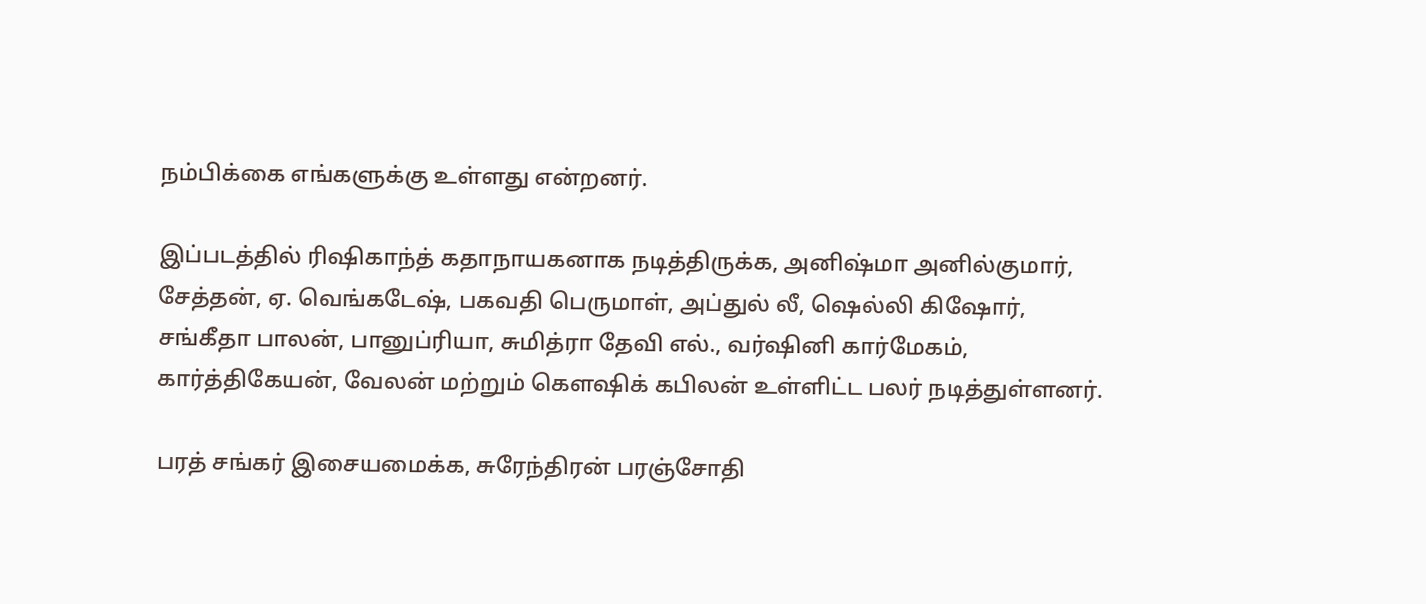நம்பிக்கை எங்களுக்கு உள்ளது என்றனர்.

இப்படத்தில் ரிஷிகாந்த் கதாநாயகனாக நடித்திருக்க, அனிஷ்மா அனில்குமார், சேத்தன், ஏ. வெங்கடேஷ், பகவதி பெருமாள், அப்துல் லீ, ஷெல்லி கிஷோர், சங்கீதா பாலன், பானுப்ரியா, சுமித்ரா தேவி எல்., வர்ஷினி கார்மேகம், கார்த்திகேயன், வேலன் மற்றும் கௌஷிக் கபிலன் உள்ளிட்ட பலர் நடித்துள்ளனர்.

பரத் சங்கர் இசையமைக்க, சுரேந்திரன் பரஞ்சோதி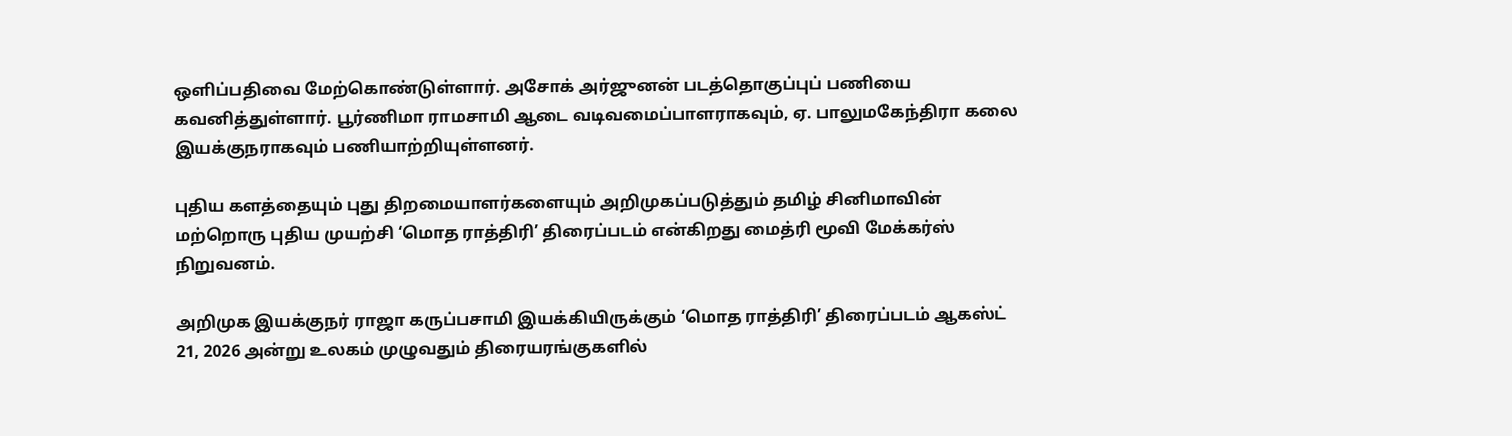ஒளிப்பதிவை மேற்கொண்டுள்ளார். அசோக் அர்ஜுனன் படத்தொகுப்புப் பணியை கவனித்துள்ளார். பூர்ணிமா ராமசாமி ஆடை வடிவமைப்பாளராகவும், ஏ. பாலுமகேந்திரா கலை இயக்குநராகவும் பணியாற்றியுள்ளனர்.

புதிய களத்தையும் புது திறமையாளர்களையும் அறிமுகப்படுத்தும் தமிழ் சினிமாவின் மற்றொரு புதிய முயற்சி ‘மொத ராத்திரி’ திரைப்படம் என்கிறது மைத்ரி மூவி மேக்கர்ஸ் நிறுவனம்.

அறிமுக இயக்குநர் ராஜா கருப்பசாமி இயக்கியிருக்கும் ‘மொத ராத்திரி’ திரைப்படம் ஆகஸ்ட் 21, 2026 அன்று உலகம் முழுவதும் திரையரங்குகளில்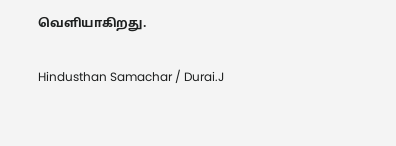வெளியாகிறது.

Hindusthan Samachar / Durai.J